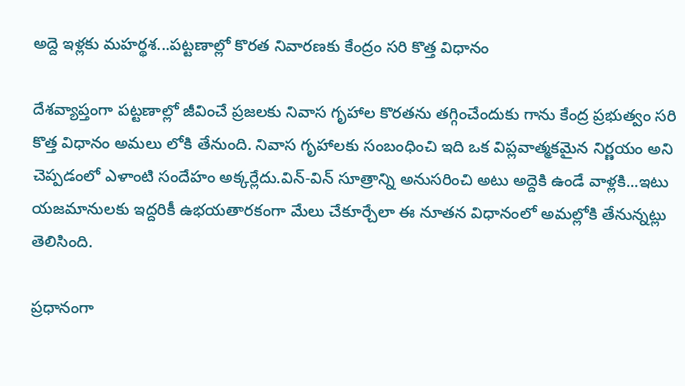అద్దె ఇళ్లకు మహర్థశ...పట్టణాల్లో కొరత నివారణకు కేంద్రం సరి కొత్త విధానం

దేశవ్యాప్తంగా పట్టణాల్లో జీవించే ప్రజలకు నివాస గృహాల కొరతను తగ్గించేందుకు గాను కేంద్ర ప్రభుత్వం సరి కొత్త విధానం అమలు లోకి తేనుంది. నివాస గృహాలకు సంబంధించి ఇది ఒక విప్లవాత్మకమైన నిర్ణయం అని చెప్పడంలో ఎళాంటి సందేహం అక్కర్లేదు.విన్-విన్ సూత్రాన్ని అనుసరించి అటు అద్దెకి ఉండే వాళ్లకి...ఇటు యజమానులకు ఇద్దరికీ ఉభయతారకంగా మేలు చేకూర్చేలా ఈ నూతన విధానంలో అమల్లోకి తేనున్నట్లు తెలిసింది.

ప్రధానంగా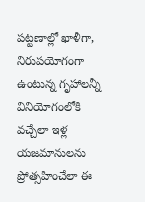పట్టణాల్లో ఖాళీగా, నిరుపయోగంగా ఉంటున్న గృహాలన్నీ వినియోగంలోకి వచ్చేలా ఇళ్ల యజమానులను ప్రోత్సహించేలా ఈ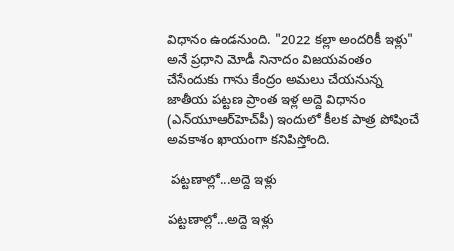విధానం ఉండనుంది. "2022 కల్లా అందరికీ ఇళ్లు" అనే ప్రధాని మోడీ నినాదం విజయవంతం చేసేందుకు గాను కేంద్రం అమలు చేయనున్న జాతీయ పట్టణ ప్రాంత ఇళ్ల అద్దె విధానం (ఎన్‌యూఆర్‌హెచ్‌పీ) ఇందులో కీలక పాత్ర పోషించే అవకాశం ఖాయంగా కనిపిస్తోంది.

 పట్టణాల్లో...అద్దె ఇళ్లు

పట్టణాల్లో...అద్దె ఇళ్లు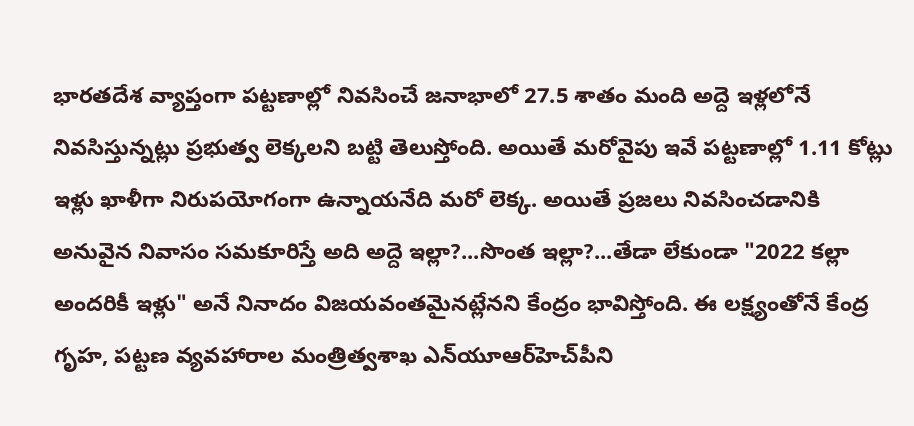భారతదేశ వ్యాప్తంగా పట్టణాల్లో నివసించే జనాభాలో 27.5 శాతం మంది అద్దె ఇళ్లలోనే నివసిస్తున్నట్లు ప్రభుత్వ లెక్కలని బట్టి తెలుస్తోంది. అయితే మరోవైపు ఇవే పట్టణాల్లో 1.11 కోట్లు ఇళ్లు ఖాళీగా నిరుపయోగంగా ఉన్నాయనేది మరో లెక్క. అయితే ప్రజలు నివసించడానికి అనువైన నివాసం సమకూరిస్తే అది అద్దె ఇల్లా?...సొంత ఇల్లా?...తేడా లేకుండా "2022 కల్లా అందరికీ ఇళ్లు" అనే నినాదం విజయవంతమైనట్లేనని కేంద్రం భావిస్తోంది. ఈ లక్ష్యంతోనే కేంద్ర గృహ, పట్టణ వ్యవహారాల మంత్రిత్వశాఖ ఎన్‌యూఆర్‌హెచ్‌పీని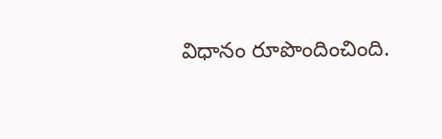విధానం రూపొందించింది.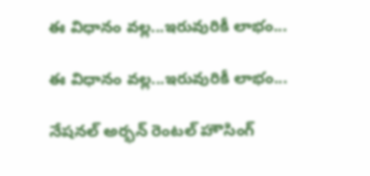ఈ విధానం వల్ల...ఇరువురికీ లాభం...

ఈ విధానం వల్ల...ఇరువురికీ లాభం...

నేషనల్ అర్భన్ రెంటల్ హౌసింగ్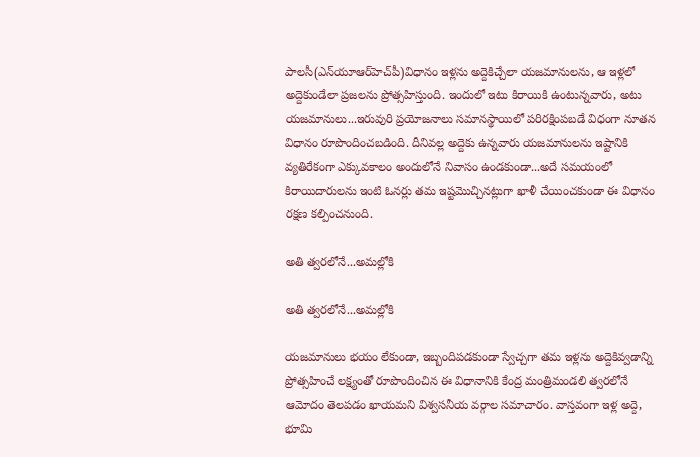పాలసీ(ఎన్‌యూఆర్‌హెచ్‌పీ)విధానం ఇళ్లను అద్దెకిచ్చేలా యజమానులను, ఆ ఇళ్లలో అద్దెకుండేలా ప్రజలను ప్రోత్సహిస్తుంది. ఇందులో ఇటు కిరాయికి ఉంటున్నవారు, అటు యజమానులు...ఇరువురి ప్రయోజనాలు సమానస్థాయిలో పరిరక్షింపబడే విధంగా నూతన విధానం రూపొందించబడింది. దీనివల్ల అద్దెకు ఉన్నవారు యజమానులను ఇష్టానికి వ్యతిరేకంగా ఎక్కువకాలం అందులోనే నివాసం ఉండకుండా...అదే సమయంలో కిరాయిదారులను ఇంటి ఓనర్లు తమ ఇష్టమొచ్చినట్లుగా ఖాళీ చేయించకుండా ఈ విధానం రక్షణ కల్పించనుంది.

అతి త్వరలోనే...అమల్లోకి

అతి త్వరలోనే...అమల్లోకి

యజమానులు భయం లేకుండా, ఇబ్బందిపడకుండా స్వేచ్చగా తమ ఇళ్లను అద్దెకివ్వడాన్ని ప్రోత్సహించే లక్ష్యంతో రూపొందించిన ఈ విధానానికి కేంద్ర మంత్రిమండలి త్వరలోనే ఆమోదం తెలపడం ఖాయమని విశ్వసనీయ వర్గాల సమాచారం. వాస్తవంగా ఇళ్ల అద్దె, భూమి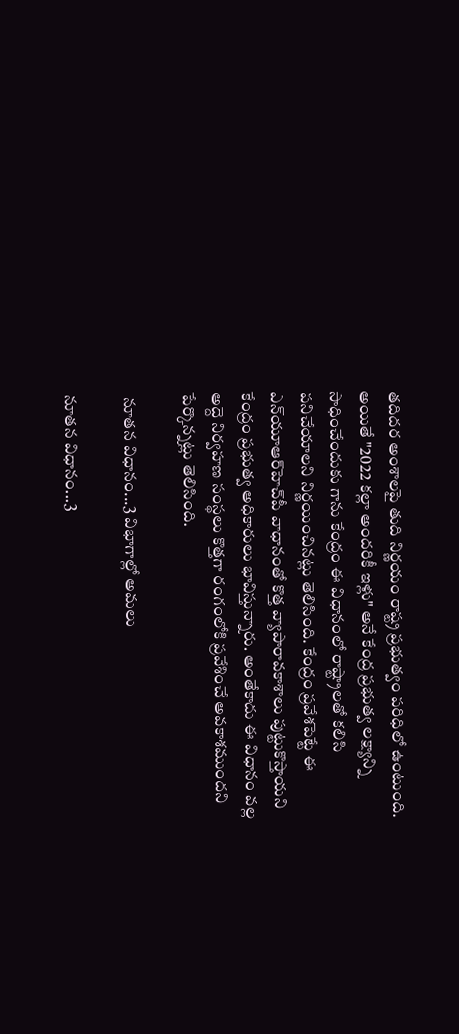తదిదర అంశాలపై తుది నిర్ణయం రాష్ట్ర ప్రభుత్వం పరిధిలో ఉంటుంది. అయితే "2022 కల్లా అందరికీ ఇళ్లు" అనే కేంద్ర ప్రభుత్వ లక్ష్యాన్ని సాధించేందుకు గాను కేంద్రం ఈ విధానంలో రాష్ట్రాలతో కలిసి పనిచేయాలని నిర్ణయించినట్లు తెలిసింది. కేంద్రం ప్రవేశపెట్టే ఈ ఎన్‌యూఆర్‌హెచ్‌పీ వాధానంతో కొత్త వ్యాపారావకాశాలు పుట్టుకొస్తాయని కేంద్రం ప్రభుత్వ అధికారులు భావిస్తున్నారు. అంతేకాదు ఈ విధానం వల్ల అద్దె నిర్వహణ సంస్థలు కొత్తగా రంగంలోకి ప్రవేశించే అవకాశముందని పేర్కొన్నట్లు తెలిసింది.

 నూతన విధానం...3 విభాగాల్లో అమలు

నూతన విధానం...3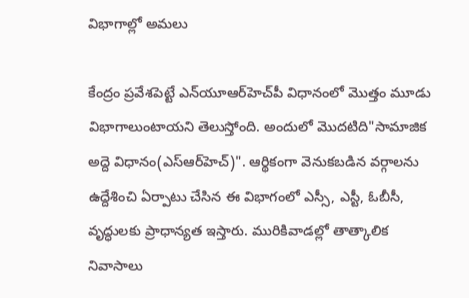విభాగాల్లో అమలు

కేంద్రం ప్రవేశపెట్టే ఎన్‌యూఆర్‌హెచ్‌పీ విధానంలో మొత్తం మూడు విభాగాలుంటాయని తెలుస్తోంది. అందులో మొదటిది"సామాజిక అద్దె విధానం(ఎస్‌ఆర్‌హెచ్)". ఆర్థికంగా వెనుకబడిన వర్గాలను ఉద్దేశించి ఏర్పాటు చేసిన ఈ విభాగంలో ఎస్సీ, ఎస్టీ, ఓబీసీ, వృద్ధులకు ప్రాధాన్యత ఇస్తారు. మురికివాడల్లో తాత్కాలిక నివాసాలు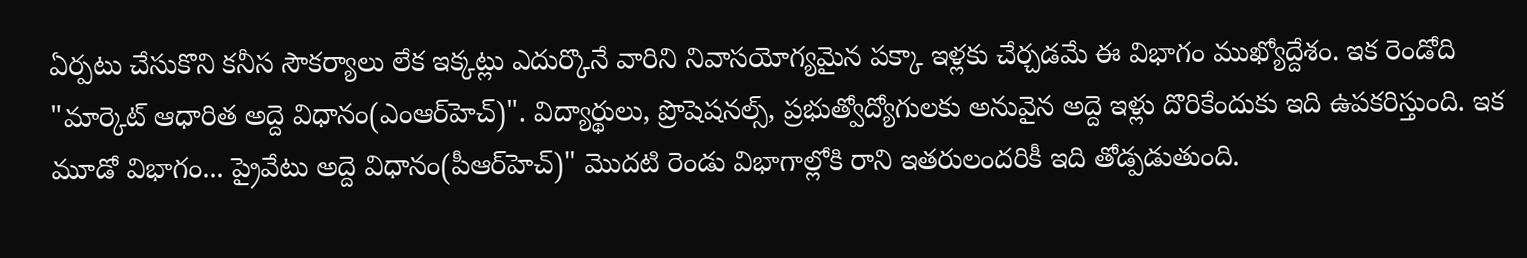ఏర్పటు చేసుకొని కనీస సౌకర్యాలు లేక ఇక్కట్లు ఎదుర్కొనే వారిని నివాసయోగ్యమైన పక్కా ఇళ్లకు చేర్చడమే ఈ విభాగం ముఖ్యోద్దేశం. ఇక రెండోది "మార్కెట్‌ ఆధారిత అద్దె విధానం(ఎంఆర్‌హెచ్‌)". విద్యార్థులు, ప్రొషెషనల్స్, ప్రభుత్వోద్యోగులకు అనువైన అద్దె ఇళ్లు దొరికేందుకు ఇది ఉపకరిస్తుంది. ఇక మూడో విభాగం... ప్రైవేటు అద్దె విధానం(పీఆర్‌హెచ్)" మొదటి రెండు విభాగాల్లోకి రాని ఇతరులందరికీ ఇది తోడ్పడుతుంది.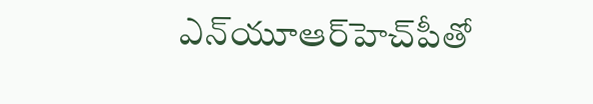ఎన్‌యూఆర్‌హెచ్‌పీతో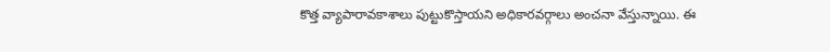కొత్త వ్యాపారావకాశాలు పుట్టుకొస్తాయని అధికారవర్గాలు అంచనా వేస్తున్నాయి. ఈ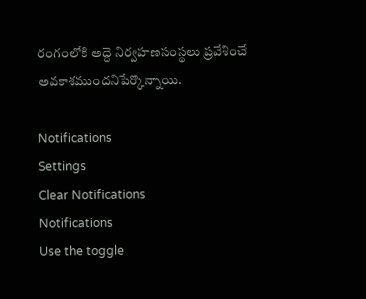రంగంలోకి అద్దె నిర్వహణసంస్థలు ప్రవేశించే అవకాశముందనిపేర్కొన్నాయి.

Notifications
Settings
Clear Notifications
Notifications
Use the toggle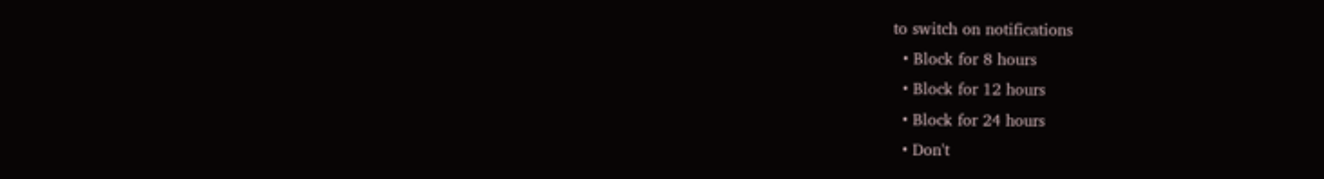to switch on notifications
  • Block for 8 hours
  • Block for 12 hours
  • Block for 24 hours
  • Don't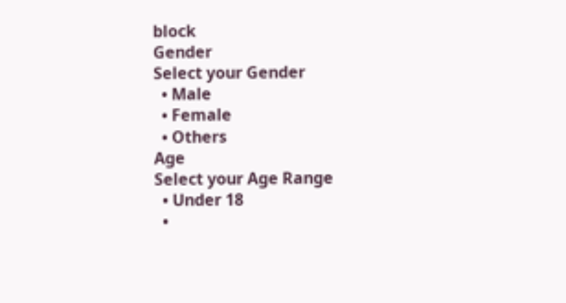block
Gender
Select your Gender
  • Male
  • Female
  • Others
Age
Select your Age Range
  • Under 18
  •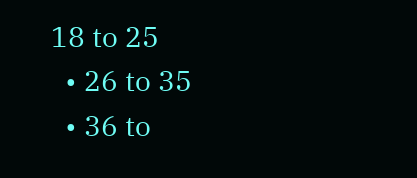18 to 25
  • 26 to 35
  • 36 to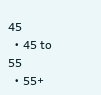45
  • 45 to 55
  • 55+